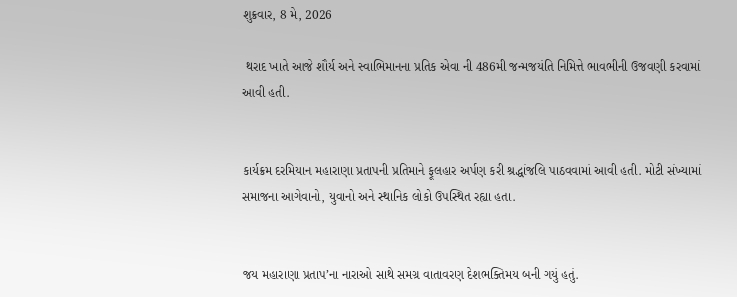શુક્રવાર, 8 મે, 2026

 થરાદ ખાતે આજે શૌર્ય અને સ્વાભિમાનના પ્રતિક એવા ની 486મી જન્મજયંતિ નિમિત્તે ભાવભીની ઉજવણી કરવામાં આવી હતી.


કાર્યક્રમ દરમિયાન મહારાણા પ્રતાપની પ્રતિમાને ફૂલહાર અર્પણ કરી શ્રદ્ધાંજલિ પાઠવવામાં આવી હતી. મોટી સંખ્યામાં સમાજના આગેવાનો, યુવાનો અને સ્થાનિક લોકો ઉપસ્થિત રહ્યા હતા.


જય મહારાણા પ્રતાપ’ના નારાઓ સાથે સમગ્ર વાતાવરણ દેશભક્તિમય બની ગયું હતું.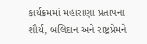કાર્યક્રમમાં મહારાણા પ્રતાપના શૌર્ય, બલિદાન અને રાષ્ટ્રપ્રેમને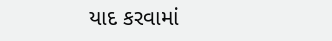યાદ કરવામાં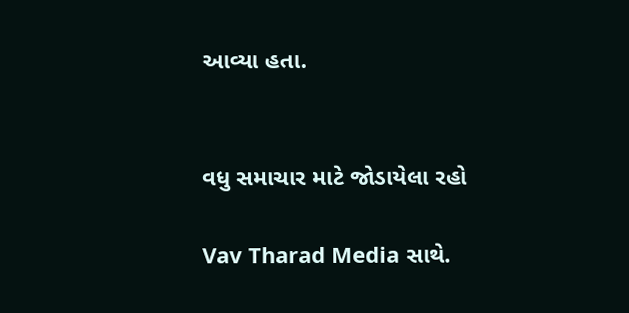આવ્યા હતા.


વધુ સમાચાર માટે જોડાયેલા રહો

Vav Tharad Media સાથે.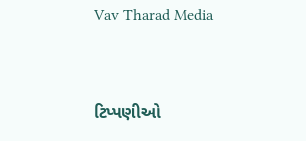Vav Tharad Media


ટિપ્પણીઓ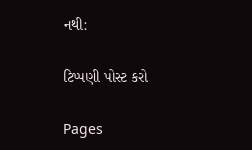નથી:

ટિપ્પણી પોસ્ટ કરો

Pages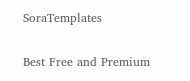SoraTemplates

Best Free and Premium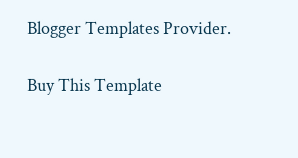Blogger Templates Provider.

Buy This Template